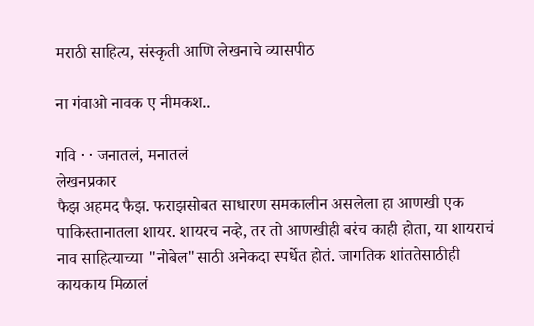मराठी साहित्य, संस्कृती आणि लेखनाचे व्यासपीठ

ना गंवाओ नावक ए नीमकश..

गवि · · जनातलं, मनातलं
लेखनप्रकार
फैझ अहमद फैझ. फराझसोबत साधारण समकालीन असलेला हा आणखी एक पाकिस्तानातला शायर. शायरच नव्हे, तर तो आणखीही बरंच काही होता, या शायराचं नाव साहित्याच्या "नोबेल"साठी अनेकदा स्पर्धेत होतं. जागतिक शांततेसाठीही कायकाय मिळालं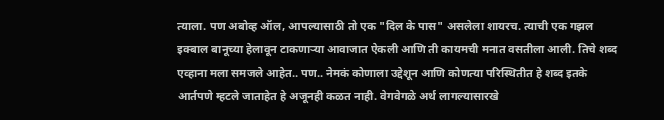त्याला. पण अबोव्ह ऑल, आपल्यासाठी तो एक "दिल के पास" असलेला शायरच. त्याची एक गझल इक्बाल बानूच्या हेलावून टाकणार्‍या आवाजात ऐकली आणि ती कायमची मनात वसतीला आली. तिचे शब्द एव्हाना मला समजले आहेत.. पण.. नेमकं कोणाला उद्देशून आणि कोणत्या परिस्थितीत हे शब्द इतके आर्तपणे म्हटले जाताहेत हे अजूनही कळत नाही. वेगवेगळे अर्थ लागल्यासारखे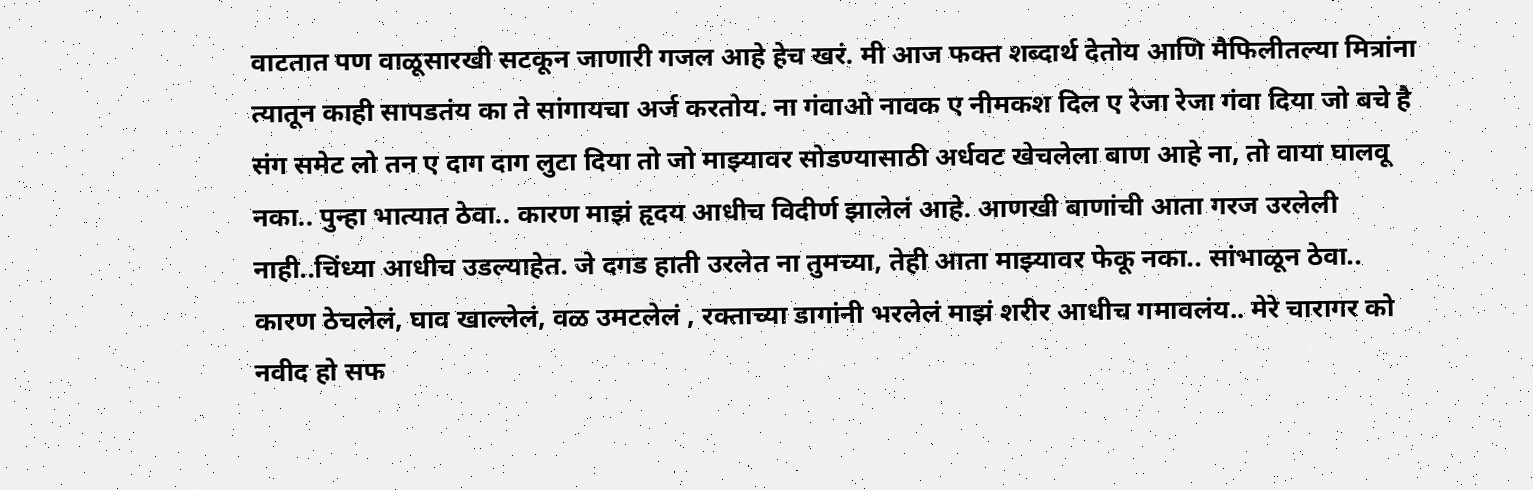वाटतात पण वाळूसारखी सटकून जाणारी गजल आहे हेच खरं. मी आज फक्त शब्दार्थ देतोय आणि मैफिलीतल्या मित्रांना त्यातून काही सापडतंय का ते सांगायचा अर्ज करतोय. ना गंवाओ नावक ए नीमकश दिल ए रेजा रेजा गंवा दिया जो बचे है संग समेट लो तन ए दाग दाग लुटा दिया तो जो माझ्यावर सोडण्यासाठी अर्धवट खेचलेला बाण आहे ना, तो वाया घालवू नका.. पुन्हा भात्यात ठेवा.. कारण माझं हृदय आधीच विदीर्ण झालेलं आहे. आणखी बाणांची आता गरज उरलेली नाही..चिंध्या आधीच उडल्याहेत. जे दगड हाती उरलेत ना तुमच्या, तेही आता माझ्यावर फेकू नका.. सांभाळून ठेवा.. कारण ठेचलेलं, घाव खाल्लेलं, वळ उमटलेलं , रक्ताच्या डागांनी भरलेलं माझं शरीर आधीच गमावलंय.. मेरे चारागर को नवीद हो सफ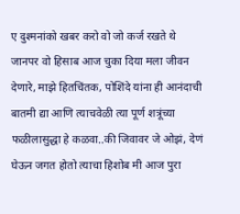ए दुश्मनांको खबर करो वो जो कर्ज रखते थे जानपर वो हिसाब आज चुका दिया मला जीवन देणारे, माझे हितचिंतक, पोशिंदे यांना ही आनंदाची बातमी द्या आणि त्याचवेळी त्या पूर्ण शत्रूंच्या फळीलासुद्धा हे कळवा..की जिवावर जे ओझं, देणं घेऊन जगत होतो त्याचा हिशोब मी आज पुरा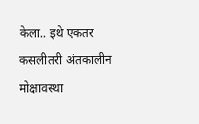केला.. इथे एकतर कसलीतरी अंतकालीन मोक्षावस्था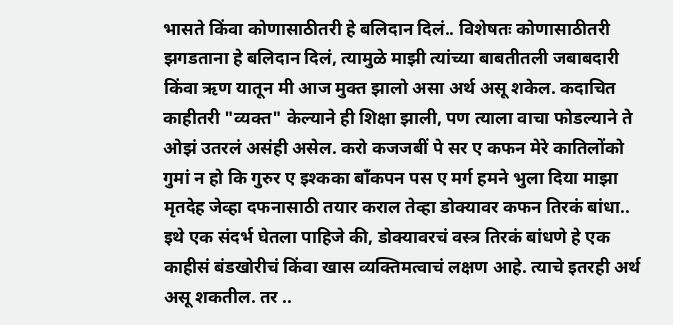भासते किंवा कोणासाठीतरी हे बलिदान दिलं.. विशेषतः कोणासाठीतरी झगडताना हे बलिदान दिलं, त्यामुळे माझी त्यांच्या बाबतीतली जबाबदारी किंवा ऋण यातून मी आज मुक्त झालो असा अर्थ असू शकेल. कदाचित काहीतरी "व्यक्त" केल्याने ही शिक्षा झाली, पण त्याला वाचा फोडल्याने ते ओझं उतरलं असंही असेल. करो कजजबीं पे सर ए कफन मेरे कातिलोंको गुमां न हो कि गुरुर ए इश्कका बाँकपन पस ए मर्ग हमने भुला दिया माझा मृतदेह जेव्हा दफनासाठी तयार कराल तेव्हा डोक्यावर कफन तिरकं बांधा.. इथे एक संदर्भ घेतला पाहिजे की, डोक्यावरचं वस्त्र तिरकं बांधणे हे एक काहीसं बंडखोरीचं किंवा खास व्यक्तिमत्वाचं लक्षण आहे. त्याचे इतरही अर्थ असू शकतील. तर ..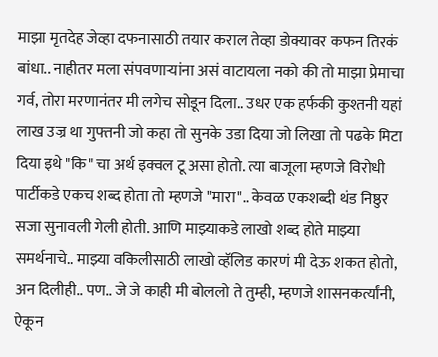माझा मृतदेह जेव्हा दफनासाठी तयार कराल तेव्हा डोक्यावर कफन तिरकं बांधा.. नाहीतर मला संपवणार्‍यांना असं वाटायला नको की तो माझा प्रेमाचा गर्व, तोरा मरणानंतर मी लगेच सोडून दिला.. उधर एक हर्फकी कुश्तनी यहां लाख उज्र था गुफ्तनी जो कहा तो सुनके उडा दिया जो लिखा तो पढके मिटा दिया इथे "कि" चा अर्थ इक्वल टू असा होतो. त्या बाजूला म्हणजे विरोधी पार्टीकडे एकच शब्द होता तो म्हणजे "मारा".. केवळ एकशब्दी थंड निष्ठुर सजा सुनावली गेली होती. आणि माझ्याकडे लाखो शब्द होते माझ्या समर्थनाचे.. माझ्या वकिलीसाठी लाखो व्हॅलिड कारणं मी देऊ शकत होतो, अन दिलीही.. पण.. जे जे काही मी बोललो ते तुम्ही, म्हणजे शासनकर्त्यांनी, ऐकून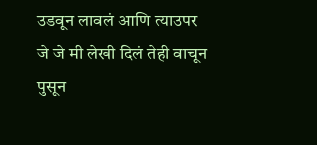उडवून लावलं आणि त्याउपर जे जे मी लेखी दिलं तेही वाचून पुसून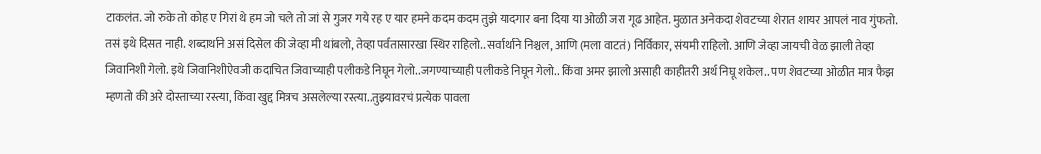टाकलंत. जो रुके तो कोह ए गिरां थे हम जो चले तो जां से गुजर गये रह ए यार हमने कदम कदम तुझे यादगार बना दिया या ओळी जरा गूढ आहेत. मुळात अनेकदा शेवटच्या शेरात शायर आपलं नाव गुंफतो. तसं इथे दिसत नाही. शब्दार्थाने असं दिसेल की जेव्हा मी थांबलो, तेव्हा पर्वतासारखा स्थिर राहिलो.. सर्वार्थाने निश्चल, आणि (मला वाटतं) निर्विकार, संयमी राहिलो. आणि जेव्हा जायची वेळ झाली तेव्हा जिवानिशी गेलो. इथे जिवानिशीऐवजी कदाचित जिवाच्याही पलीकडे निघून गेलो..जगण्याच्याही पलीकडे निघून गेलो.. किंवा अमर झालो असाही काहीतरी अर्थ निघू शकेल.. पण शेवटच्या ओळीत मात्र फैझ म्हणतो की अरे दोस्ताच्या रस्त्या, किंवा खुद्द मित्रच असलेल्या रस्त्या..तुझ्यावरचं प्रत्येक पावला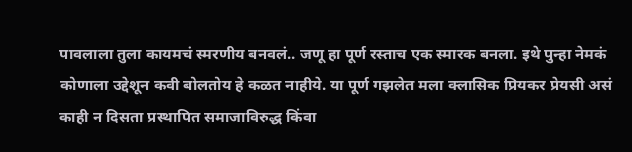पावलाला तुला कायमचं स्मरणीय बनवलं.. जणू हा पूर्ण रस्ताच एक स्मारक बनला. इथे पुन्हा नेमकं कोणाला उद्देशून कवी बोलतोय हे कळत नाहीये. या पूर्ण गझलेत मला क्लासिक प्रियकर प्रेयसी असं काही न दिसता प्रस्थापित समाजाविरुद्ध किंवा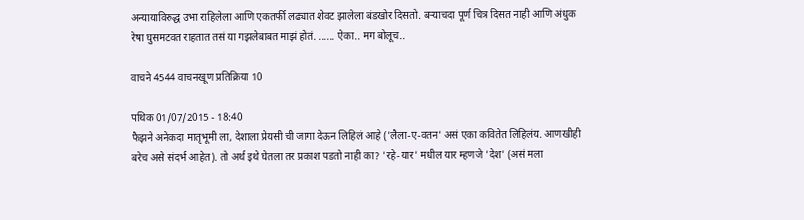अन्यायाविरुद्ध उभा राहिलेला आणि एकतर्फी लढ्यात शेवट झालेला बंडखोर दिसतो. बर्‍याचदा पूर्ण चित्र दिसत नाही आणि अंधुक रेषा घुसमटवत राहतात तसं या गझलेबाबत माझं होतं. ...... ऐका.. मग बोलूच..

वाचने 4544 वाचनखूण प्रतिक्रिया 10

पथिक 01/07/2015 - 18:40
फैझने अनेकदा मातृभूमी ला, देशाला प्रेयसी ची जागा देऊन लिहिलं आहे ('लैला-ए-वतन' असं एका कवितेत लिहिलंय. आणखीही बरेच असे संदर्भ आहेत). तो अर्थ इथे घेतला तर प्रकाश पडतो नाही का? 'रहे-यार' मधील यार म्हणजे 'देश' (असं मला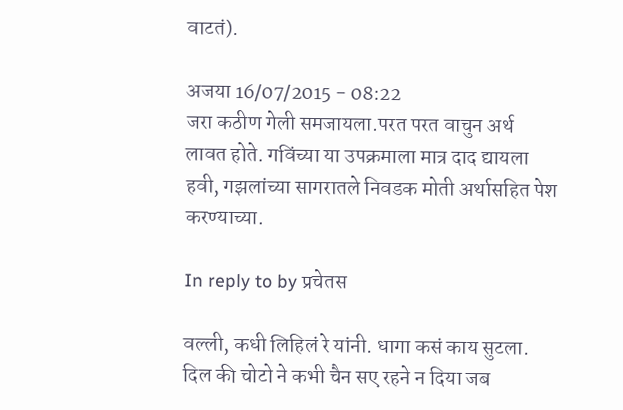वाटतं).

अजया 16/07/2015 - 08:22
जरा कठीण गेली समजायला.परत परत वाचुन अर्थ लावत होते. गविंच्या या उपक्रमाला मात्र दाद द्यायला हवी, गझलांच्या सागरातले निवडक मोती अर्थासहित पेश करण्याच्या.

In reply to by प्रचेतस

वल्ली, कधी लिहिलं रे यांनी. धागा कसं काय सुटला. दिल की चोटो ने कभी चैन सए रहने न दिया जब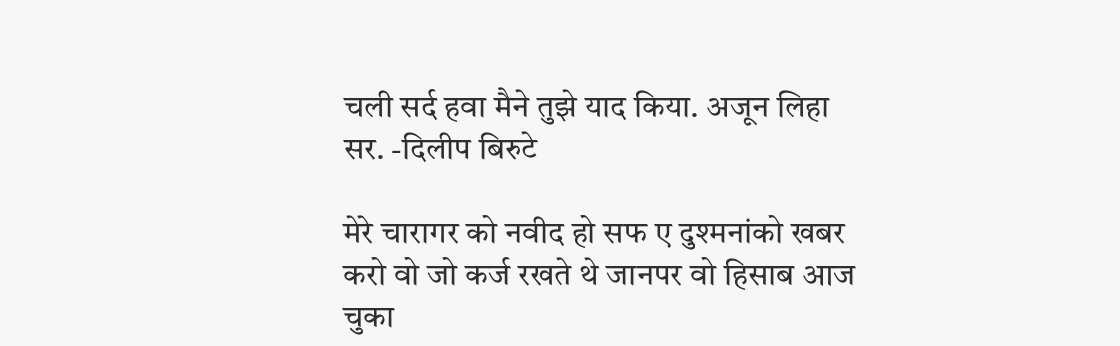चली सर्द हवा मैने तुझे याद किया. अजून लिहा सर. -दिलीप बिरुटे

मेरे चारागर को नवीद हो सफ ए दुश्मनांको खबर करो वो जो कर्ज रखते थे जानपर वो हिसाब आज चुका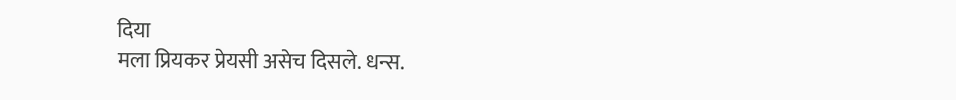दिया
मला प्रियकर प्रेयसी असेच दिसले. धन्स.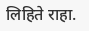लिहिते राहा.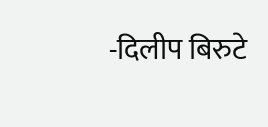-दिलीप बिरुटे